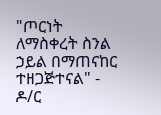"ጦርነት ለማስቀረት ስንል ኃይል በማጠናከር ተዘጋጅተናል" - ዶ/ር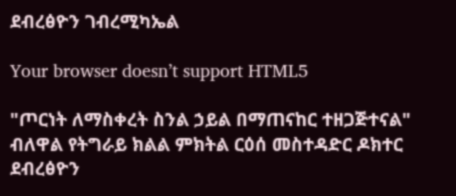ደብረፅዮን ገብረሚካኤል

Your browser doesn’t support HTML5

"ጦርነት ለማስቀረት ስንል ኃይል በማጠናከር ተዘጋጅተናል" ብለዋል የትግራይ ክልል ምክትል ርዕሰ መስተዳድር ዶክተር ደብረፅዮን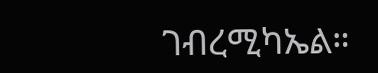ገብረሚካኤል።